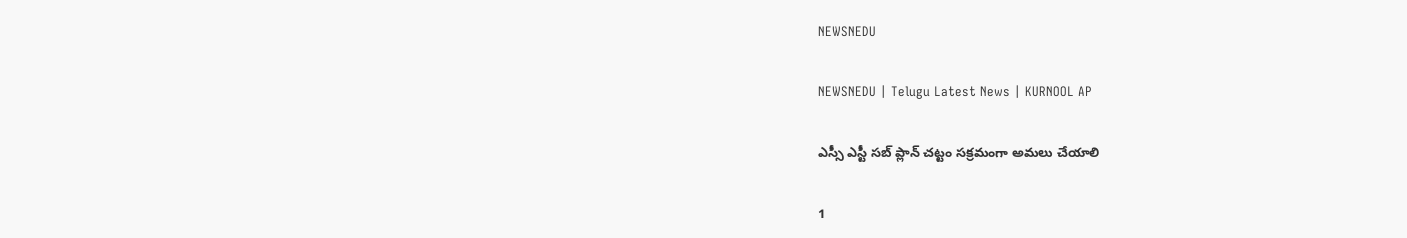NEWSNEDU

NEWSNEDU | Telugu Latest News | KURNOOL AP

ఎస్సీ ఎస్టీ సబ్ ప్లాన్ చట్టం సక్రమంగా అమలు చేయాలి

1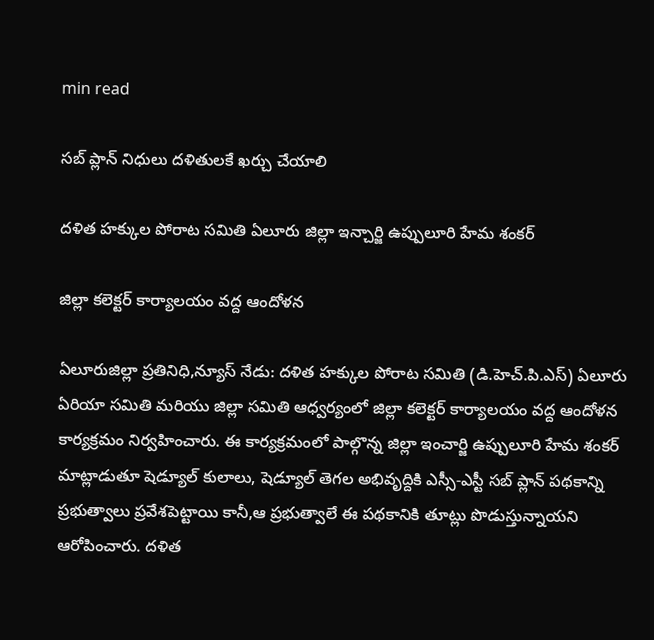min read

సబ్ ప్లాన్ నిధులు దళితులకే ఖర్చు చేయాలి

దళిత హక్కుల పోరాట సమితి ఏలూరు జిల్లా ఇన్చార్జి ఉప్పులూరి హేమ శంకర్

జిల్లా కలెక్టర్ కార్యాలయం వద్ద ఆందోళన

ఏలూరుజిల్లా ప్రతినిధి,న్యూస్ నేడు: దళిత హక్కుల పోరాట సమితి (డి.హెచ్.పి.ఎస్) ఏలూరు ఏరియా సమితి మరియు జిల్లా సమితి ఆధ్వర్యంలో జిల్లా కలెక్టర్ కార్యాలయం వద్ద ఆందోళన కార్యక్రమం నిర్వహించారు. ఈ కార్యక్రమంలో పాల్గొన్న జిల్లా ఇంచార్జి ఉప్పులూరి హేమ శంకర్ మాట్లాడుతూ షెడ్యూల్ కులాలు, షెడ్యూల్ తెగల అభివృద్దికి ఎస్సీ-ఎస్టీ సబ్ ప్లాన్ పథకాన్ని ప్రభుత్వాలు ప్రవేశపెట్టాయి కానీ,ఆ ప్రభుత్వాలే ఈ పథకానికి తూట్లు పొడుస్తున్నాయని ఆరోపించారు. దళిత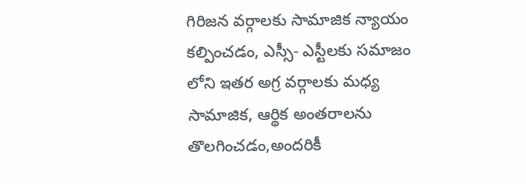గిరిజన వర్గాలకు సామాజిక న్యాయం కల్పించడం, ఎస్సీ- ఎస్టీలకు సమాజం లోని ఇతర అగ్ర వర్గాలకు మధ్య సామాజిక, ఆర్థిక అంతరాలను తొలగించడం,అందరికీ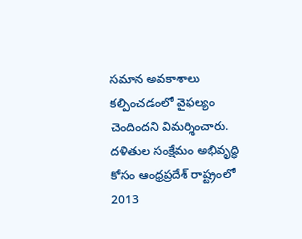సమాన అవకాశాలు కల్పించడంలో వైఫల్యం చెందిందని విమర్శించారు. దళితుల సంక్షేమం అభివృద్ధి కోసం ఆంధ్రప్రదేశ్ రాష్ట్రంలో 2013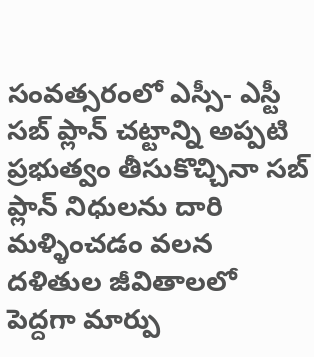సంవత్సరంలో ఎస్సీ- ఎస్టీ సబ్ ప్లాన్ చట్టాన్ని అప్పటి ప్రభుత్వం తీసుకొచ్చినా సబ్ ప్లాన్ నిధులను దారి మళ్ళించడం వలన దళితుల జీవితాలలో పెద్దగా మార్పు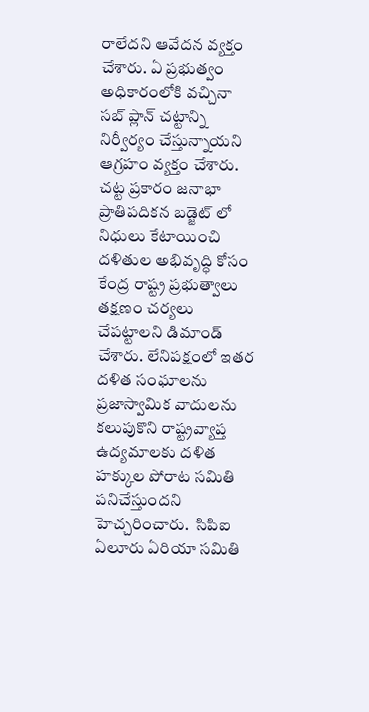రాలేదని ఆవేదన వ్యక్తం చేశారు. ఏ ప్రభుత్వం అధికారంలోకి వచ్చినా సబ్ ప్లాన్ చట్టాన్ని నిర్వీర్యం చేస్తున్నాయని ఆగ్రహం వ్యక్తం చేశారు. చట్ట ప్రకారం జనాభా ప్రాతిపదికన బడ్జెట్ లో నిధులు కేటాయించి దళితుల అభివృద్ధి కోసం కేంద్ర రాష్ట్ర ప్రభుత్వాలు తక్షణం చర్యలు చేపట్టాలని డిమాండ్ చేశారు. లేనిపక్షంలో ఇతర దళిత సంఘాలను ప్రజాస్వామిక వాదులను కలుపుకొని రాష్ట్రవ్యాప్త ఉద్యమాలకు దళిత హక్కుల పోరాట సమితి పనిచేస్తుందని హెచ్చరించారు.  సిపిఐ ఏలూరు ఏరియా సమితి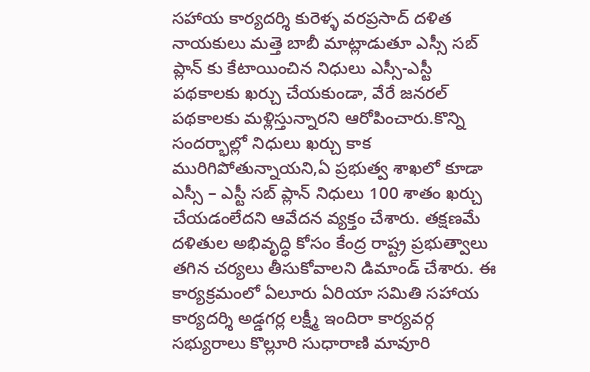సహాయ కార్యదర్శి కురెళ్ళ వరప్రసాద్ దళిత నాయకులు మత్తె బాబీ మాట్లాడుతూ ఎస్సీ సబ్ ప్లాన్ కు కేటాయించిన నిధులు ఎస్సీ-ఎస్టీ పథకాలకు ఖర్చు చేయకుండా, వేరే జనరల్ పథకాలకు మళ్లిస్తున్నారని ఆరోపించారు.కొన్ని సందర్భాల్లో నిధులు ఖర్చు కాక మురిగిపోతున్నాయని,ఏ ప్రభుత్వ శాఖలో కూడా ఎస్సీ – ఎస్టీ సబ్ ప్లాన్ నిధులు 100 శాతం ఖర్చు చేయడంలేదని ఆవేదన వ్యక్తం చేశారు. తక్షణమే దళితుల అభివృద్ధి కోసం కేంద్ర రాష్ట్ర ప్రభుత్వాలు తగిన చర్యలు తీసుకోవాలని డిమాండ్ చేశారు. ఈ కార్యక్రమంలో ఏలూరు ఏరియా సమితి సహాయ కార్యదర్శి అడ్డగర్ల లక్ష్మీ ఇందిరా కార్యవర్గ సభ్యురాలు కొల్లూరి సుధారాణి మావూరి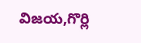విజయ,గొర్లి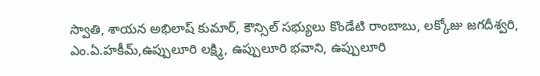స్వాతి, శాయన అభిలాష్ కుమార్, కౌన్సిల్ సభ్యులు కొండేటి రాంబాబు, లక్కోజు జగదీశ్వరి, ఎం.ఏ.హకీమ్,ఉప్పులూరి లక్ష్మి, ఉప్పులూరి భవాని, ఉప్పులూరి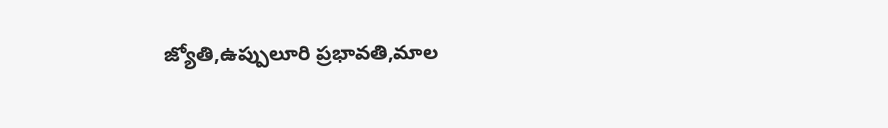జ్యోతి,ఉప్పులూరి ప్రభావతి,మాల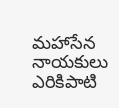మహాసేన నాయకులు ఎరికిపాటి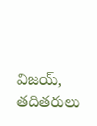విజయ్, తదితరులు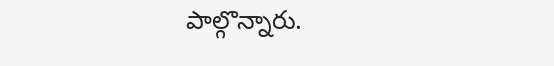పాల్గొన్నారు.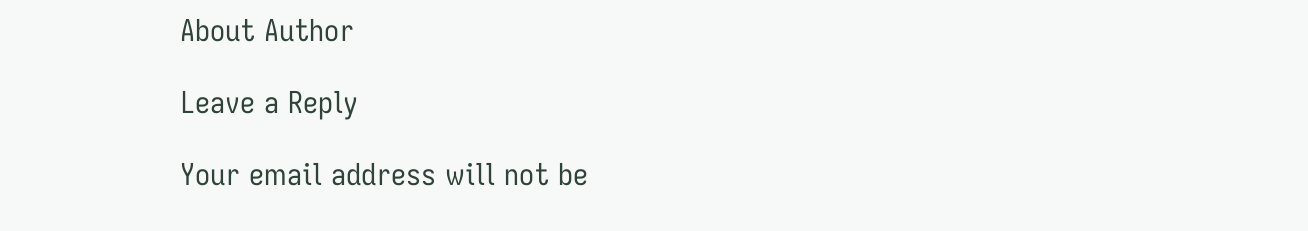About Author

Leave a Reply

Your email address will not be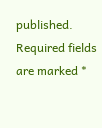published. Required fields are marked *